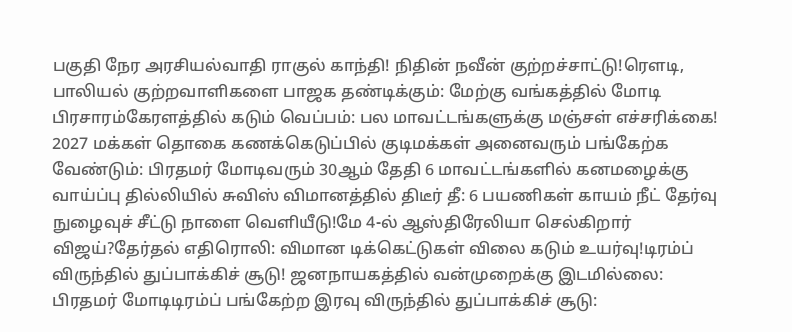பகுதி நேர அரசியல்வாதி ராகுல் காந்தி! நிதின் நவீன் குற்றச்சாட்டு!ரெளடி, பாலியல் குற்றவாளிகளை பாஜக தண்டிக்கும்: மேற்கு வங்கத்தில் மோடி பிரசாரம்கேரளத்தில் கடும் வெப்பம்: பல மாவட்டங்களுக்கு மஞ்சள் எச்சரிக்கை! 2027 மக்கள் தொகை கணக்கெடுப்பில் குடிமக்கள் அனைவரும் பங்கேற்க வேண்டும்: பிரதமர் மோடிவரும் 30ஆம் தேதி 6 மாவட்டங்களில் கனமழைக்கு வாய்ப்பு தில்லியில் சுவிஸ் விமானத்தில் திடீர் தீ: 6 பயணிகள் காயம் நீட் தேர்வு நுழைவுச் சீட்டு நாளை வெளியீடு!மே 4-ல் ஆஸ்திரேலியா செல்கிறார் விஜய்?தேர்தல் எதிரொலி: விமான டிக்கெட்டுகள் விலை கடும் உயர்வு!டிரம்ப் விருந்தில் துப்பாக்கிச் சூடு! ஜனநாயகத்தில் வன்முறைக்கு இடமில்லை: பிரதமர் மோடிடிரம்ப் பங்கேற்ற இரவு விருந்தில் துப்பாக்கிச் சூடு: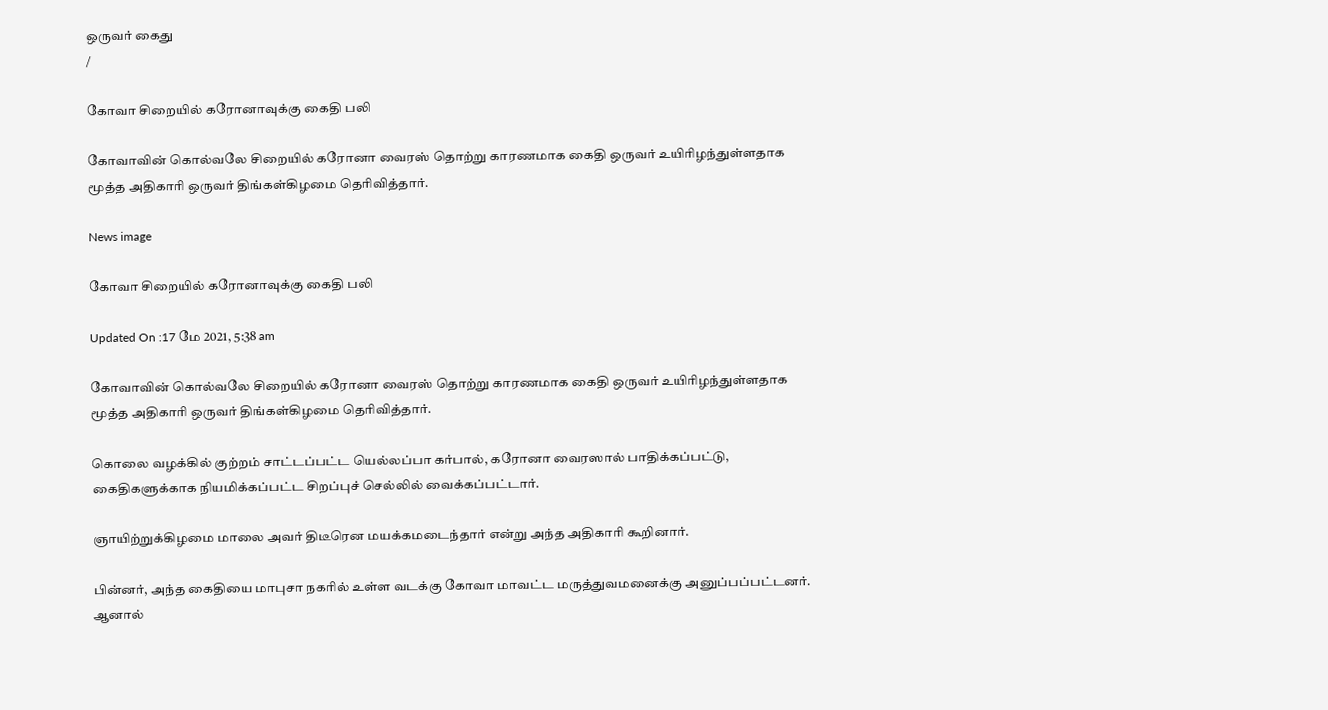ஒருவர் கைது
/

கோவா சிறையில் கரோனாவுக்கு கைதி பலி

கோவாவின் கொல்வலே சிறையில் கரோனா வைரஸ் தொற்று காரணமாக கைதி ஒருவர் உயிரிழந்துள்ளதாக மூத்த அதிகாரி ஒருவர் திங்கள்கிழமை தெரிவித்தார்.

News image

கோவா சிறையில் கரோனாவுக்கு கைதி பலி

Updated On :17 மே 2021, 5:38 am

கோவாவின் கொல்வலே சிறையில் கரோனா வைரஸ் தொற்று காரணமாக கைதி ஒருவர் உயிரிழந்துள்ளதாக மூத்த அதிகாரி ஒருவர் திங்கள்கிழமை தெரிவித்தார்.

கொலை வழக்கில் குற்றம் சாட்டப்பட்ட யெல்லப்பா கர்பால், கரோனா வைரஸால் பாதிக்கப்பட்டு, கைதிகளுக்காக நியமிக்கப்பட்ட சிறப்புச் செல்லில் வைக்கப்பட்டார்.

ஞாயிற்றுக்கிழமை மாலை அவர் திடீரென மயக்கமடைந்தார் என்று அந்த அதிகாரி கூறினார்.

பின்னர், அந்த கைதியை மாபுசா நகரில் உள்ள வடக்கு கோவா மாவட்ட மருத்துவமனைக்கு அனுப்பப்பட்டனர். ஆனால்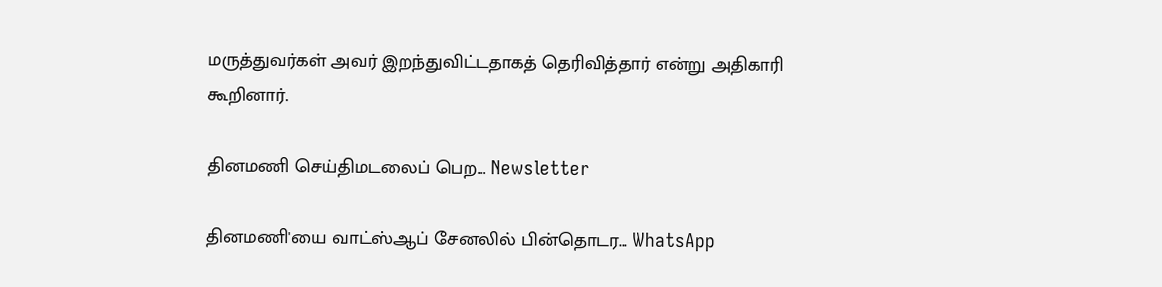மருத்துவர்கள் அவர் இறந்துவிட்டதாகத் தெரிவித்தார் என்று அதிகாரி கூறினார்.

தினமணி செய்திமடலைப் பெற... Newsletter

தினமணி'யை வாட்ஸ்ஆப் சேனலில் பின்தொடர... WhatsApp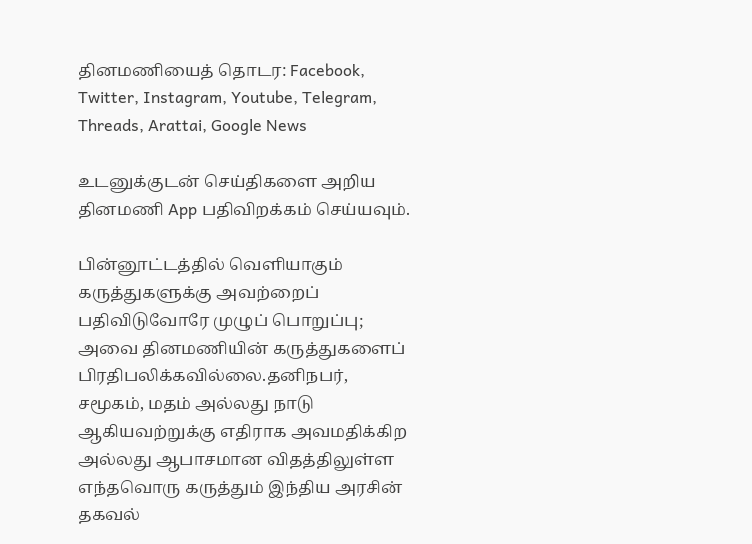தினமணியைத் தொடர: Facebook, Twitter, Instagram, Youtube, Telegram, Threads, Arattai, Google News

உடனுக்குடன் செய்திகளை அறிய தினமணி App பதிவிறக்கம் செய்யவும்.

பின்னூட்டத்தில் வெளியாகும் கருத்துகளுக்கு அவற்றைப் பதிவிடுவோரே முழுப் பொறுப்பு; அவை தினமணியின் கருத்துகளைப் பிரதிபலிக்கவில்லை.தனிநபர், சமூகம், மதம் அல்லது நாடு ஆகியவற்றுக்கு எதிராக அவமதிக்கிற அல்லது ஆபாசமான விதத்திலுள்ள எந்தவொரு கருத்தும் இந்திய அரசின் தகவல்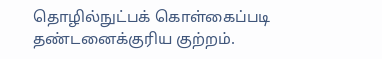தொழில்நுட்பக் கொள்கைப்படி தண்டனைக்குரிய குற்றம்.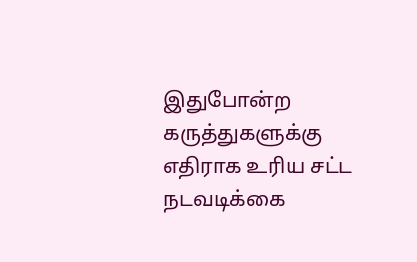இதுபோன்ற கருத்துகளுக்கு எதிராக உரிய சட்ட நடவடிக்கை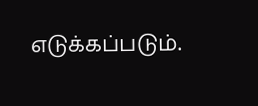எடுக்கப்படும்.